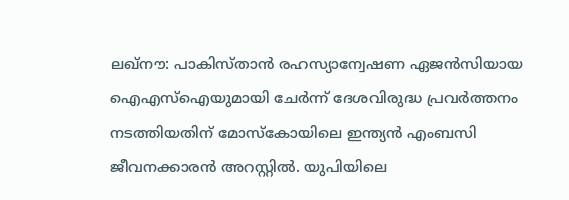ലഖ്നൗ: പാകിസ്താൻ രഹസ്യാന്വേഷണ ഏജൻസിയായ ഐഎസ്ഐയുമായി ചേർന്ന് ദേശവിരുദ്ധ പ്രവർത്തനം നടത്തിയതിന് മോസ്കോയിലെ ഇന്ത്യൻ എംബസി ജീവനക്കാരൻ അറസ്റ്റിൽ. യുപിയിലെ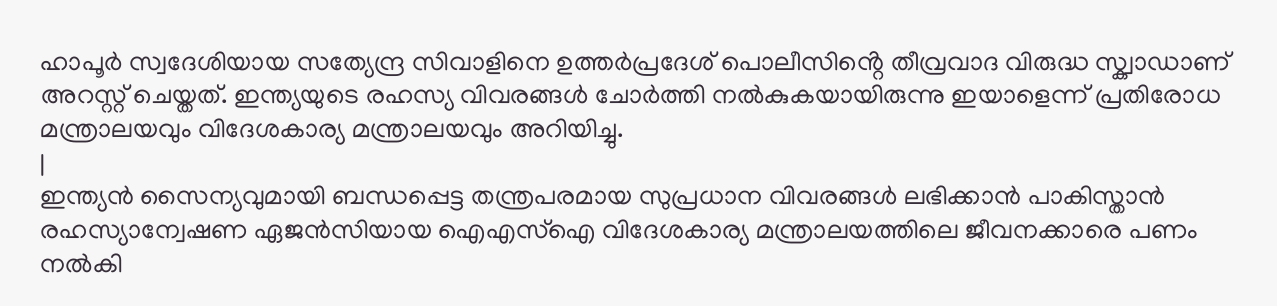ഹാപൂർ സ്വദേശിയായ സത്യേന്ദ്ര സിവാളിനെ ഉത്തർപ്രദേശ് പൊലീസിൻ്റെ തീവ്രവാദ വിരുദ്ധ സ്ക്വാഡാണ് അറസ്റ്റ് ചെയ്തത്. ഇന്ത്യയുടെ രഹസ്യ വിവരങ്ങൾ ചോർത്തി നൽകുകയായിരുന്നു ഇയാളെന്ന് പ്രതിരോധ മന്ത്രാലയവും വിദേശകാര്യ മന്ത്രാലയവും അറിയിച്ചു.
|
ഇന്ത്യൻ സൈന്യവുമായി ബന്ധപ്പെട്ട തന്ത്രപരമായ സുപ്രധാന വിവരങ്ങൾ ലഭിക്കാൻ പാകിസ്താൻ രഹസ്യാന്വേഷണ ഏജൻസിയായ ഐഎസ്ഐ വിദേശകാര്യ മന്ത്രാലയത്തിലെ ജീവനക്കാരെ പണം നൽകി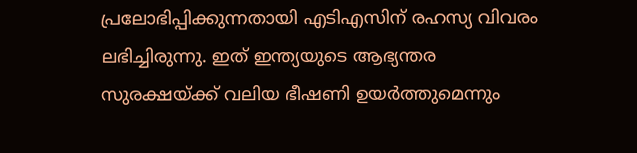പ്രലോഭിപ്പിക്കുന്നതായി എടിഎസിന് രഹസ്യ വിവരം ലഭിച്ചിരുന്നു. ഇത് ഇന്ത്യയുടെ ആഭ്യന്തര സുരക്ഷയ്ക്ക് വലിയ ഭീഷണി ഉയർത്തുമെന്നും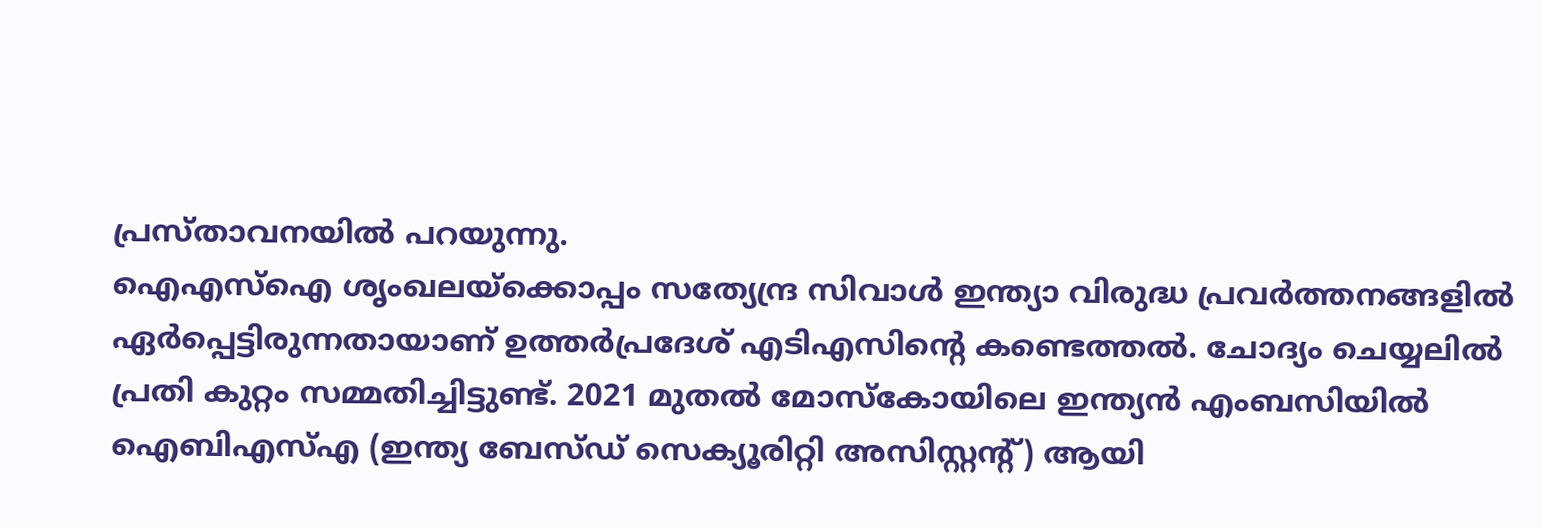പ്രസ്താവനയിൽ പറയുന്നു.
ഐഎസ്ഐ ശൃംഖലയ്ക്കൊപ്പം സത്യേന്ദ്ര സിവാൾ ഇന്ത്യാ വിരുദ്ധ പ്രവർത്തനങ്ങളിൽ ഏർപ്പെട്ടിരുന്നതായാണ് ഉത്തർപ്രദേശ് എടിഎസിന്റെ കണ്ടെത്തൽ. ചോദ്യം ചെയ്യലിൽ പ്രതി കുറ്റം സമ്മതിച്ചിട്ടുണ്ട്. 2021 മുതൽ മോസ്കോയിലെ ഇന്ത്യൻ എംബസിയിൽ ഐബിഎസ്എ (ഇന്ത്യ ബേസ്ഡ് സെക്യൂരിറ്റി അസിസ്റ്റൻ്റ്) ആയി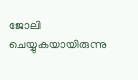ജോലി ചെയ്യുകയായിരുന്നു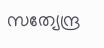സത്യേന്ദ്ര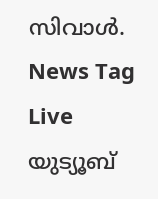സിവാൾ.
News Tag Live യുട്യൂബ്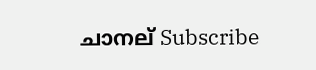ചാനല് Subscribe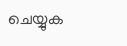ചെയ്യുക